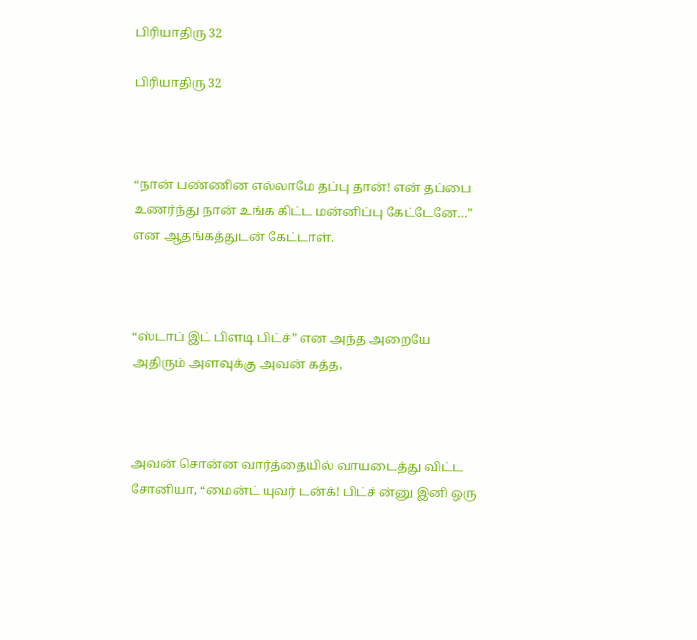பிரியாதிரு 32

பிரியாதிரு 32



“நான் பண்ணின எல்லாமே தப்பு தான்! என் தப்பை உணர்ந்து நான் உங்க கிட்ட மன்னிப்பு கேட்டேனே…” என ஆதங்கத்துடன் கேட்டாள்.



“ஸ்டாப் இட் பிளடி பிட்ச்” என அந்த அறையே அதிரும் அளவுக்கு அவன் கத்த,



அவன் சொன்ன வார்த்தையில் வாயடைத்து விட்ட சோனியா, “மைன்ட் யுவர் டன்க்! பிட்ச் ன்னு இனி ஒரு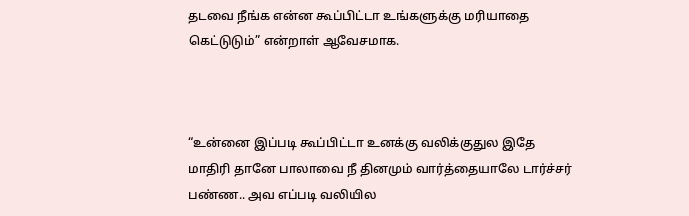தடவை நீங்க என்ன கூப்பிட்டா உங்களுக்கு மரியாதை கெட்டுடும்” என்றாள் ஆவேசமாக.



“உன்னை இப்படி கூப்பிட்டா உனக்கு வலிக்குதுல இதே மாதிரி தானே பாலாவை நீ தினமும் வார்த்தையாலே டார்ச்சர் பண்ண.. அவ எப்படி வலியில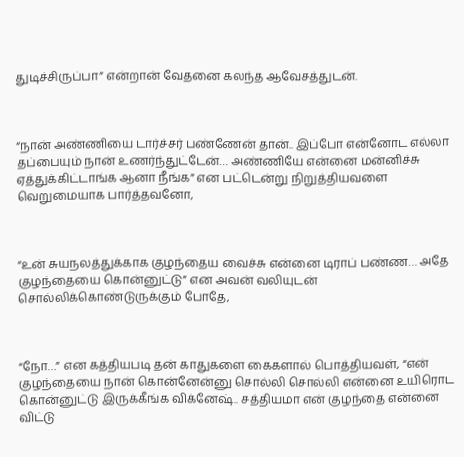துடிச்சிருப்பா” என்றான் வேதனை கலந்த ஆவேசத்துடன்.



“நான் அண்ணியை டார்ச்சர் பண்ணேன் தான்.. இப்போ என்னோட எல்லா தப்பையும் நான் உணர்ந்துட்டேன்… அண்ணியே என்னை மன்னிச்சு ஏத்துக்கிட்டாங்க ஆனா நீங்க” என பட்டென்று நிறுத்தியவளை வெறுமையாக பார்த்தவனோ,



“உன் சுயநலத்துக்காக குழந்தைய வைச்சு என்னை டிராப் பண்ண… அதே குழந்தையை கொன்னுட்டு” என அவன் வலியுடன் சொல்லிக்கொண்டுருக்கும் போதே,



“நோ…” என கத்தியபடி தன் காதுகளை கைகளால் பொத்தியவள், “என் குழந்தையை நான் கொன்னேன்னு சொல்லி சொல்லி என்னை உயிரொட கொன்னுட்டு இருக்கீங்க விக்னேஷ்.. சத்தியமா என் குழந்தை என்னை விட்டு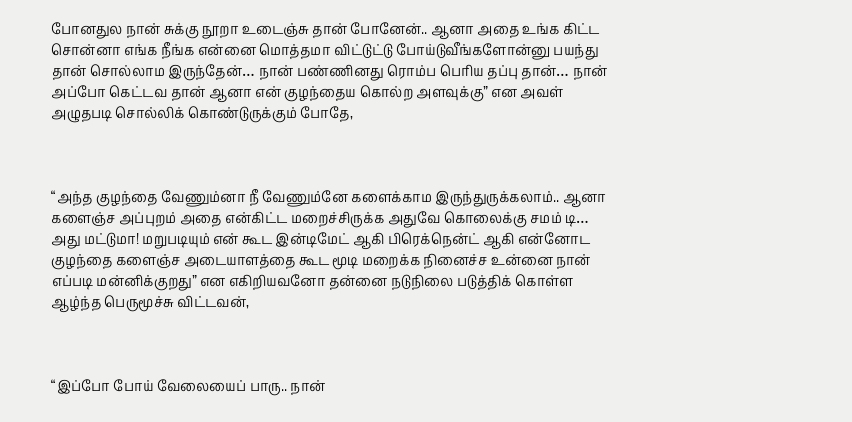போனதுல நான் சுக்கு நூறா உடைஞ்சு தான் போனேன்.. ஆனா அதை உங்க கிட்ட சொன்னா எங்க நீங்க என்னை மொத்தமா விட்டுட்டு போய்டுவீங்களோன்னு பயந்து தான் சொல்லாம இருந்தேன்… நான் பண்ணினது ரொம்ப பெரிய தப்பு தான்… நான் அப்போ கெட்டவ தான் ஆனா என் குழந்தைய கொல்ற அளவுக்கு” என அவள் அழுதபடி சொல்லிக் கொண்டுருக்கும் போதே,



“அந்த குழந்தை வேணும்னா நீ வேணும்னே களைக்காம இருந்துருக்கலாம்.. ஆனா களைஞ்ச அப்புறம் அதை என்கிட்ட மறைச்சிருக்க அதுவே கொலைக்கு சமம் டி… அது மட்டுமா! மறுபடியும் என் கூட இன்டிமேட் ஆகி பிரெக்நென்ட் ஆகி என்னோட குழந்தை களைஞ்ச அடையாளத்தை கூட மூடி மறைக்க நினைச்ச உன்னை நான் எப்படி மன்னிக்குறது” என எகிறியவனோ தன்னை நடுநிலை படுத்திக் கொள்ள ஆழ்ந்த பெருமூச்சு விட்டவன்,



“இப்போ போய் வேலையைப் பாரு.. நான்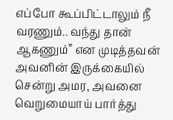எப்போ கூப்பிட்டாலும் நீ வரணும்.. வந்து தான் ஆகணும்” என முடித்தவன் அவனின் இருக்கையில் சென்று அமர, அவனை வெறுமையாய் பார்த்து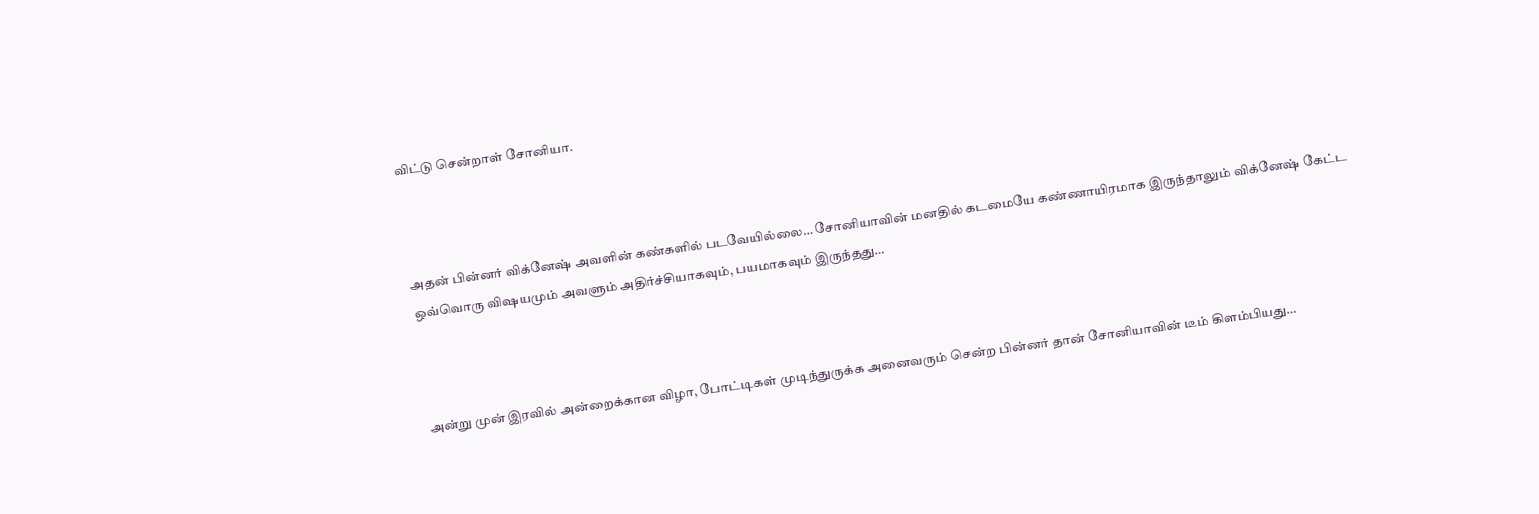விட்டு சென்றாள் சோனியா.



அதன் பின்னர் விக்னேஷ் அவளின் கண்களில் படவேயில்லை… சோனியாவின் மனதில் கடமையே கண்ணாயிரமாக இருந்தாலும் விக்னேஷ் கேட்ட ஒவ்வொரு விஷயமும் அவளும் அதிர்ச்சியாகவும், பயமாகவும் இருந்தது…



அன்று முன் இரவில் அன்றைக்கான விழா, போட்டிகள் முடிந்துருக்க அனைவரும் சென்ற பின்னர் தான் சோனியாவின் டீம் கிளம்பியது…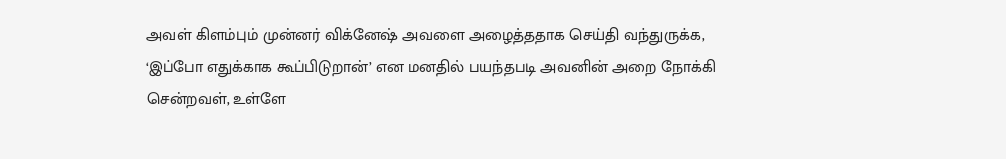அவள் கிளம்பும் முன்னர் விக்னேஷ் அவளை அழைத்ததாக செய்தி வந்துருக்க, ‘இப்போ எதுக்காக கூப்பிடுறான்’ என மனதில் பயந்தபடி அவனின் அறை நோக்கி சென்றவள், உள்ளே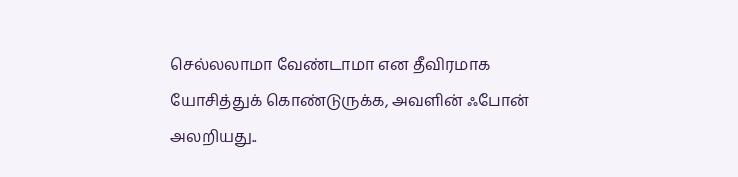செல்லலாமா வேண்டாமா என தீவிரமாக யோசித்துக் கொண்டுருக்க, அவளின் ஃபோன் அலறியது..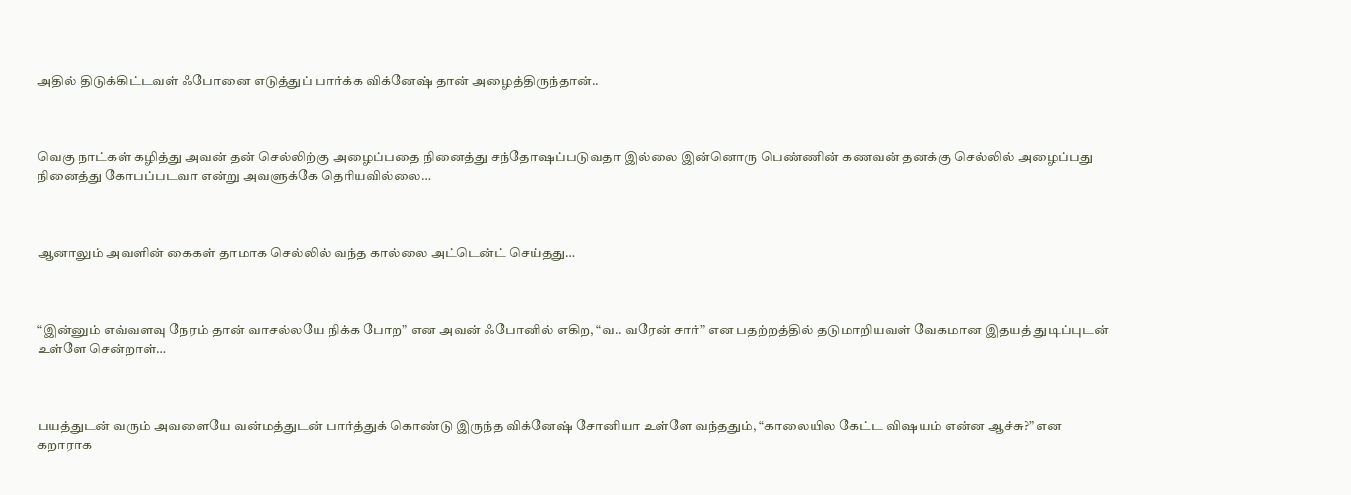அதில் திடுக்கிட்டவள் ஃபோனை எடுத்துப் பார்க்க விக்னேஷ் தான் அழைத்திருந்தான்..



வெகு நாட்கள் கழித்து அவன் தன் செல்லிற்கு அழைப்பதை நினைத்து சந்தோஷப்படுவதா இல்லை இன்னொரு பெண்ணின் கணவன் தனக்கு செல்லில் அழைப்பது நினைத்து கோபப்படவா என்று அவளுக்கே தெரியவில்லை…



ஆனாலும் அவளின் கைகள் தாமாக செல்லில் வந்த கால்லை அட்டென்ட் செய்தது…



“இன்னும் எவ்வளவு நேரம் தான் வாசல்லயே நிக்க போற” என அவன் ஃபோனில் எகிற, “வ.. வரேன் சார்” என பதற்றத்தில் தடுமாறியவள் வேகமான இதயத் துடிப்புடன் உள்ளே சென்றாள்…



பயத்துடன் வரும் அவளையே வன்மத்துடன் பார்த்துக் கொண்டு இருந்த விக்னேஷ் சோனியா உள்ளே வந்ததும், “காலையில கேட்ட விஷயம் என்ன ஆச்சு?” என கறாராக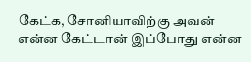கேட்க, சோனியாவிற்கு அவன் என்ன கேட்டான் இப்போது என்ன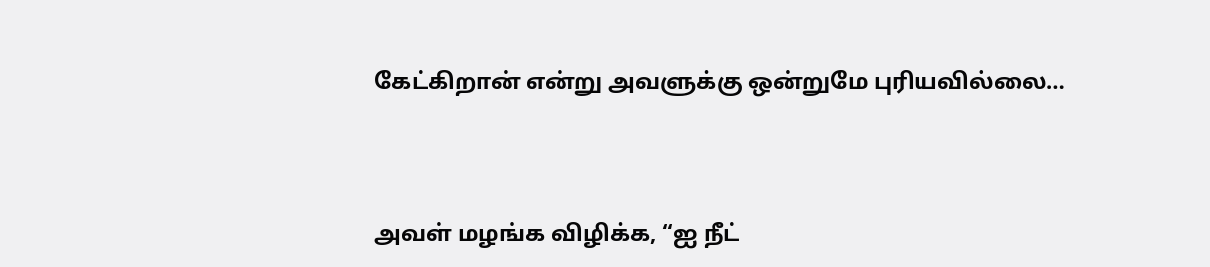கேட்கிறான் என்று அவளுக்கு ஒன்றுமே புரியவில்லை…



அவள் மழங்க விழிக்க, “ஐ நீட்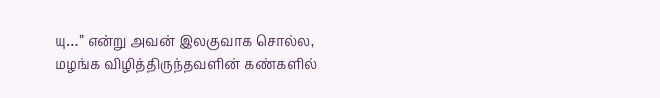யு…” என்று அவன் இலகுவாக சொல்ல, மழங்க விழித்திருந்தவளின் கண்களில்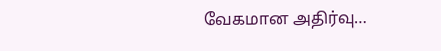வேகமான அதிர்வு…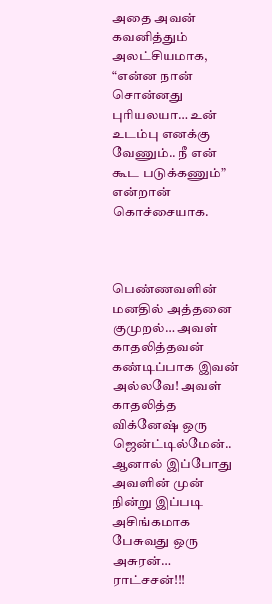அதை அவன் கவனித்தும் அலட்சியமாக, “என்ன நான் சொன்னது புரியலயா… உன் உடம்பு எனக்கு வேணும்.. நீ என் கூட படுக்கணும்” என்றான் கொச்சையாக.



பெண்ணவளின் மனதில் அத்தனை குமுறல்… அவள் காதலித்தவன் கண்டிப்பாக இவன் அல்லவே! அவள் காதலித்த விக்னேஷ் ஒரு ஜென்ட்டில்மேன்.. ஆனால் இப்போது அவளின் முன் நின்று இப்படி அசிங்கமாக பேசுவது ஒரு அசுரன்… ராட்சசன்!!!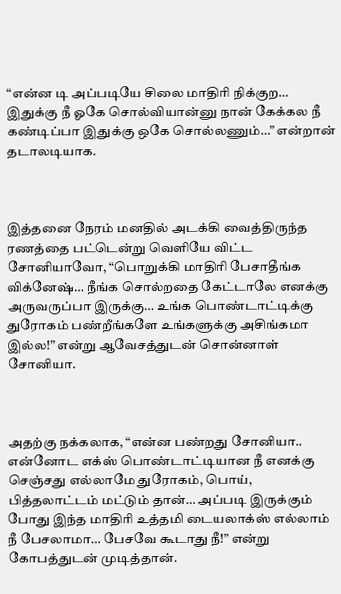“என்ன டி அப்படியே சிலை மாதிரி நிக்குற… இதுக்கு நீ ஓகே சொல்வியான்னு நான் கேக்கல நீ கண்டிப்பா இதுக்கு ஒகே சொல்லணும்…” என்றான் தடாலடியாக.



இத்தனை நேரம் மனதில் அடக்கி வைத்திருந்த ரணத்தை பட்டென்று வெளியே விட்ட சோனியாவோ, “பொறுக்கி மாதிரி பேசாதீங்க விக்னேஷ்… நீங்க சொல்றதை கேட்டாலே எனக்கு அருவருப்பா இருக்கு… உங்க பொண்டாட்டிக்கு துரோகம் பண்றீங்களே உங்களுக்கு அசிங்கமா இல்ல!” என்று ஆவேசத்துடன் சொன்னாள் சோனியா.



அதற்கு நக்கலாக, “என்ன பண்றது சோனியா.. என்னோட எக்ஸ் பொண்டாட்டியான நீ எனக்கு செஞ்சது எல்லாமே துரோகம், பொய், பித்தலாட்டம் மட்டும் தான்… அப்படி இருக்கும் போது இந்த மாதிரி உத்தமி டையலாக்ஸ் எல்லாம் நீ பேசலாமா… பேசவே கூடாது நீ!” என்று கோபத்துடன் முடித்தான்.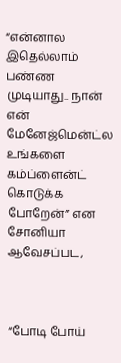“என்னால இதெல்லாம் பண்ண முடியாது.. நான் என் மேனேஜ்மென்ட்ல உங்களை கம்ப்ளைன்ட் கொடுக்க போறேன்” என சோனியா ஆவேசப்பட,



“போடி போய்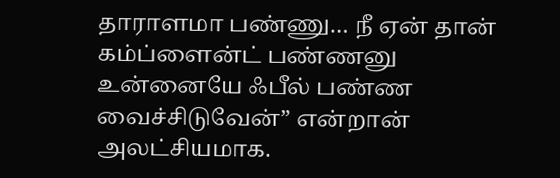தாராளமா பண்ணு… நீ ஏன் தான் கம்ப்ளைன்ட் பண்ணனு உன்னையே ஃபீல் பண்ண வைச்சிடுவேன்” என்றான் அலட்சியமாக.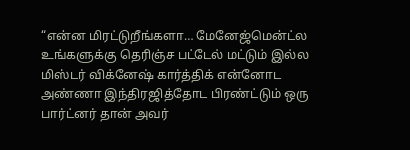“என்ன மிரட்டுறீங்களா… மேனேஜ்மென்ட்ல உங்களுக்கு தெரிஞ்ச பட்டேல் மட்டும் இல்ல மிஸ்டர் விக்னேஷ் கார்த்திக் என்னோட அண்ணா இந்திரஜித்தோட பிரண்ட்டும் ஒரு பார்ட்னர் தான் அவர்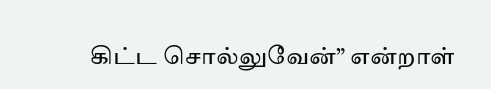கிட்ட சொல்லுவேன்” என்றாள்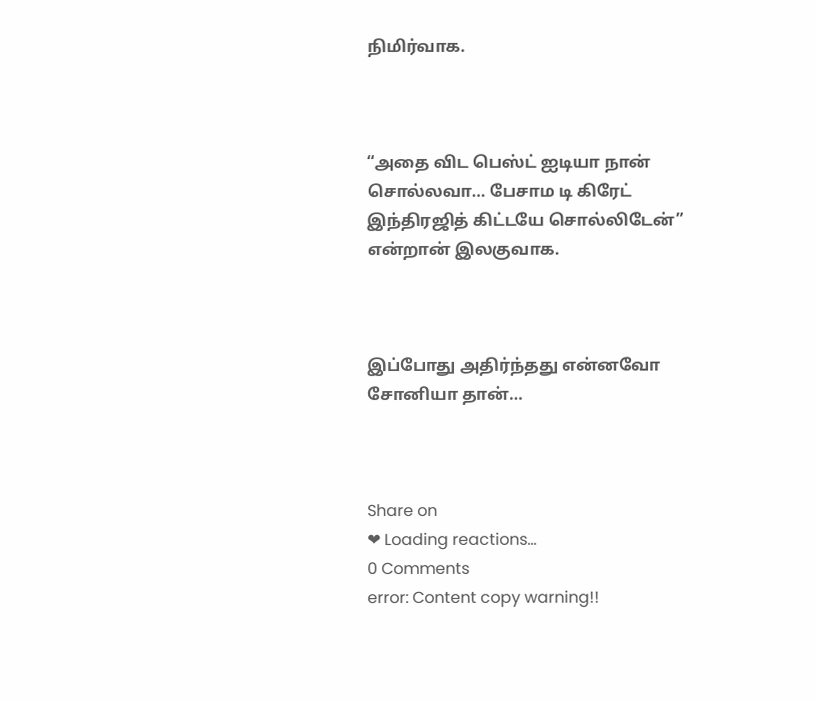நிமிர்வாக.



“அதை விட பெஸ்ட் ஐடியா நான் சொல்லவா… பேசாம டி கிரேட் இந்திரஜித் கிட்டயே சொல்லிடேன்” என்றான் இலகுவாக.



இப்போது அதிர்ந்தது என்னவோ சோனியா தான்…



Share on
❤ Loading reactions...
0 Comments
error: Content copy warning!!